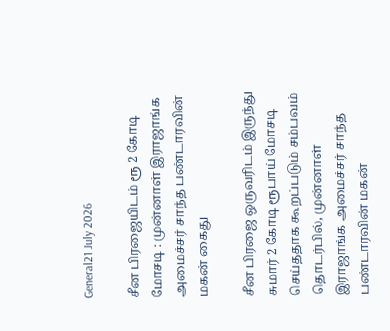General21 July 2026

சீன பிரஜையிடம் ரூ 2 கோடி மோசடி : முன்னாள் இராஜாங்க அமைச்சர் சாந்த பண்டாரவின் மகன் கைது

சீன பிரஜை ஒருவரிடம் இருந்து சுமார் 2 கோடி ரூபாய் மோசடி செய்ததாக கூறப்படும் சம்பவம் தொடர்பில், முன்னாள் இராஜாங்க அமைச்சர் சாந்த பண்டாரவின் மகன்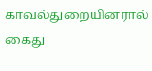காவல்துறையினரால் கைது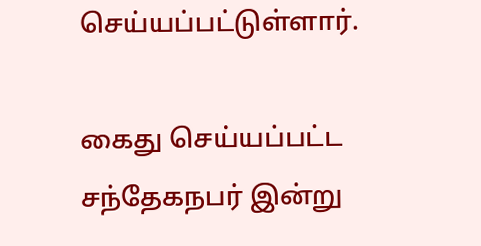செய்யப்பட்டுள்ளார்.

கைது செய்யப்பட்ட சந்தேகநபர் இன்று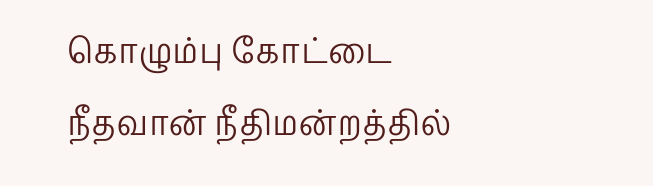கொழும்பு கோட்டை நீதவான் நீதிமன்றத்தில்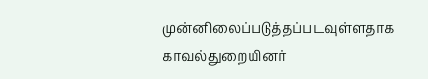முன்னிலைப்படுத்தப்படவுள்ளதாக காவல்துறையினர்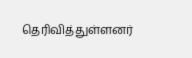தெரிவித்துள்ளனர்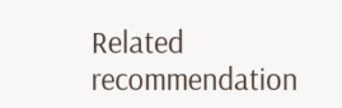Related recommendation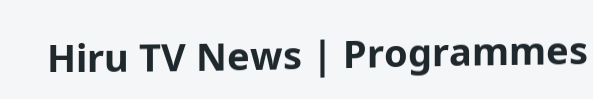Hiru TV News | Programmes